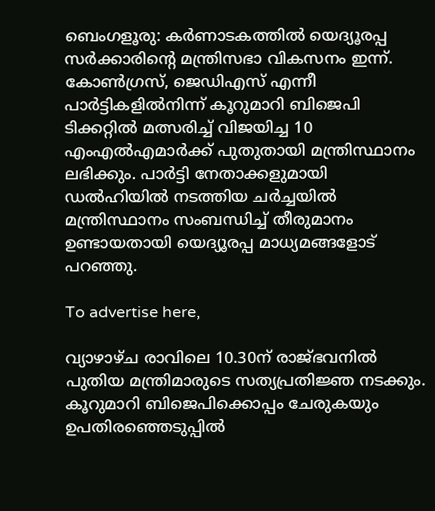ബെംഗളൂരു: കര്‍ണാടകത്തില്‍ യെദ്യൂരപ്പ സര്‍ക്കാരിന്റെ മന്ത്രിസഭാ വികസനം ഇന്ന്. കോണ്‍ഗ്രസ്, ജെഡിഎസ് എന്നീ പാര്‍ട്ടികളില്‍നിന്ന് കൂറുമാറി ബിജെപി ടിക്കറ്റില്‍ മത്സരിച്ച് വിജയിച്ച 10 എംഎല്‍എമാര്‍ക്ക് പുതുതായി മന്ത്രിസ്ഥാനം ലഭിക്കും. പാര്‍ട്ടി നേതാക്കളുമായി ഡല്‍ഹിയില്‍ നടത്തിയ ചര്‍ച്ചയില്‍ മന്ത്രിസ്ഥാനം സംബന്ധിച്ച് തീരുമാനം ഉണ്ടായതായി യെദ്യൂരപ്പ മാധ്യമങ്ങളോട് പറഞ്ഞു.

To advertise here,

വ്യാഴാഴ്ച രാവിലെ 10.30ന് രാജ്ഭവനില്‍ പുതിയ മന്ത്രിമാരുടെ സത്യപ്രതിജ്ഞ നടക്കും. കൂറുമാറി ബിജെപിക്കൊപ്പം ചേരുകയും ഉപതിരഞ്ഞെടുപ്പില്‍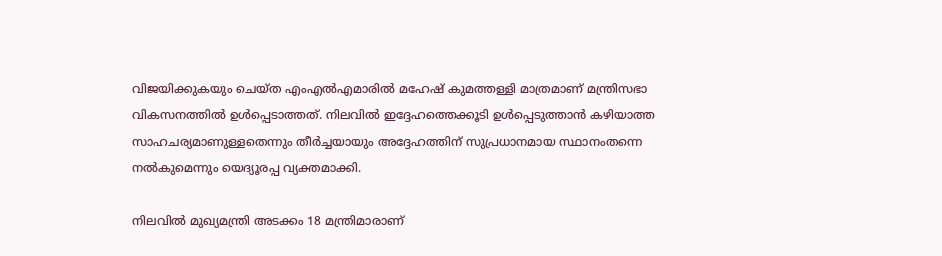വിജയിക്കുകയും ചെയ്ത എംഎല്‍എമാരില്‍ മഹേഷ് കുമത്തള്ളി മാത്രമാണ് മന്ത്രിസഭാ വികസനത്തില്‍ ഉള്‍പ്പെടാത്തത്. നിലവില്‍ ഇദ്ദേഹത്തെക്കൂടി ഉള്‍പ്പെടുത്താന്‍ കഴിയാത്ത സാഹചര്യമാണുള്ളതെന്നും തീര്‍ച്ചയായും അദ്ദേഹത്തിന് സുപ്രധാനമായ സ്ഥാനംതന്നെ നല്‍കുമെന്നും യെദ്യൂരപ്പ വ്യക്തമാക്കി.

നിലവില്‍ മുഖ്യമന്ത്രി അടക്കം 18 മന്ത്രിമാരാണ്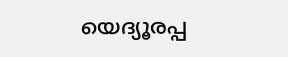യെദ്യൂരപ്പ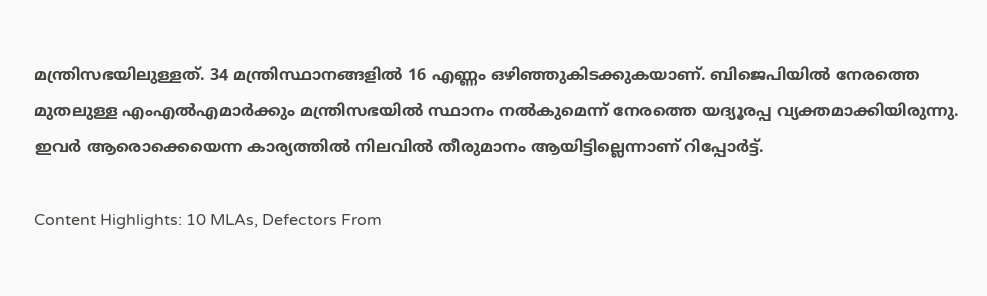മന്ത്രിസഭയിലുള്ളത്. 34 മന്ത്രിസ്ഥാനങ്ങളില്‍ 16 എണ്ണം ഒഴിഞ്ഞുകിടക്കുകയാണ്. ബിജെപിയില്‍ നേരത്തെ മുതലുള്ള എംഎല്‍എമാര്‍ക്കും മന്ത്രിസഭയില്‍ സ്ഥാനം നല്‍കുമെന്ന് നേരത്തെ യദ്യൂരപ്പ വ്യക്തമാക്കിയിരുന്നു. ഇവര്‍ ആരൊക്കെയെന്ന കാര്യത്തില്‍ നിലവില്‍ തീരുമാനം ആയിട്ടില്ലെന്നാണ് റിപ്പോര്‍ട്ട്.

Content Highlights: 10 MLAs, Defectors From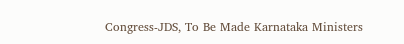Congress-JDS, To Be Made Karnataka Ministers